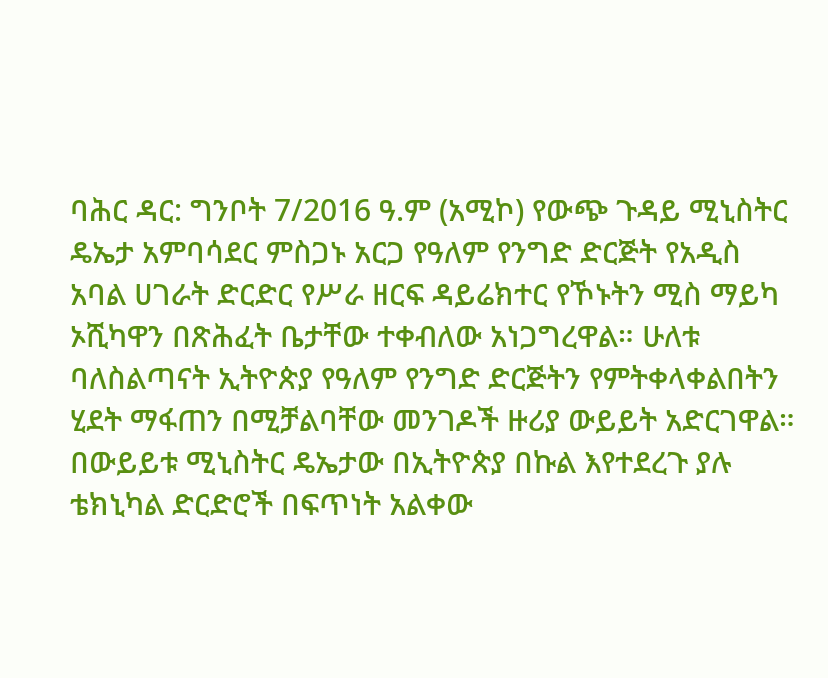ባሕር ዳር: ግንቦት 7/2016 ዓ.ም (አሚኮ) የውጭ ጉዳይ ሚኒስትር ዴኤታ አምባሳደር ምስጋኑ አርጋ የዓለም የንግድ ድርጅት የአዲስ አባል ሀገራት ድርድር የሥራ ዘርፍ ዳይሬክተር የኾኑትን ሚስ ማይካ ኦሺካዋን በጽሕፈት ቤታቸው ተቀብለው አነጋግረዋል። ሁለቱ ባለስልጣናት ኢትዮጵያ የዓለም የንግድ ድርጅትን የምትቀላቀልበትን ሂደት ማፋጠን በሚቻልባቸው መንገዶች ዙሪያ ውይይት አድርገዋል።
በውይይቱ ሚኒስትር ዴኤታው በኢትዮጵያ በኩል እየተደረጉ ያሉ ቴክኒካል ድርድሮች በፍጥነት አልቀው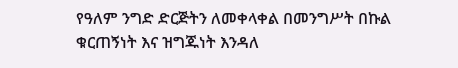የዓለም ንግድ ድርጅትን ለመቀላቀል በመንግሥት በኩል ቁርጠኝነት እና ዝግጁነት እንዳለ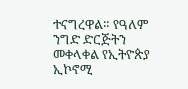ተናግረዋል። የዓለም ንግድ ድርጅትን መቀላቀል የኢትዮጵያ ኢኮኖሚ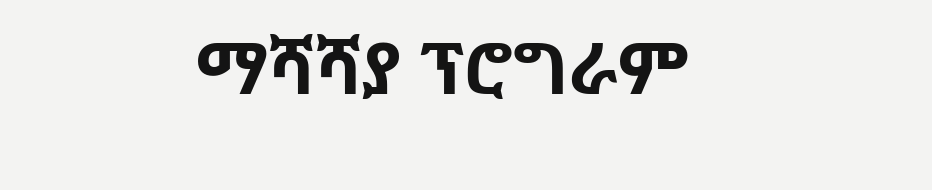ማሻሻያ ፕሮግራም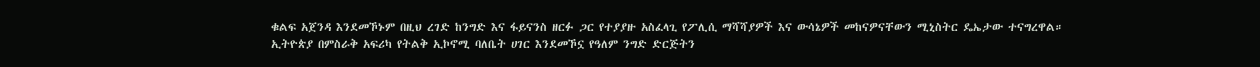ቁልፍ አጀንዳ እንደመኾኑም በዚህ ረገድ ከንግድ እና ፋይናንስ ዘርፉ ጋር የተያያዙ አስፈላጊ የፖሊሲ ማሻሻያዎች እና ውሳኔዎች መከናዎናቸውን ሚኒስትር ዴኤታው ተናግረዋል።
ኢትዮጵያ በምስራቅ አፍሪካ የትልቅ ኢኮኖሚ ባለቤት ሀገር እንደመኾኗ የዓለም ንግድ ድርጅትን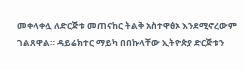መቀላቀሏ ለድርጅቱ መጠናከር ትልቅ አስተዋፅኦ እንደሚኖረውም ገልጸዋል። ዳይሬክተር ማይካ በበኩላቸው ኢትዮጵያ ድርጅቱን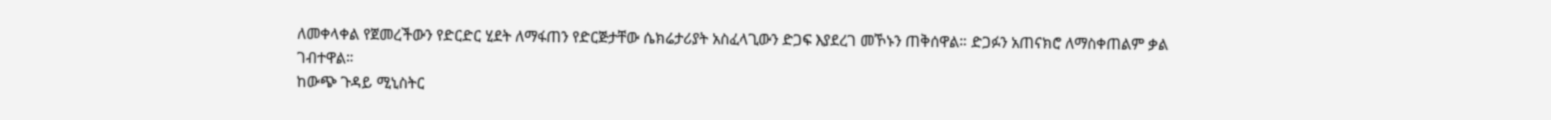ለመቀላቀል የጀመረችውን የድርድር ሂደት ለማፋጠን የድርጅታቸው ሴክሬታሪያት አስፈላጊውን ድጋፍ እያደረገ መኾኑን ጠቅሰዋል። ድጋፉን አጠናክሮ ለማስቀጠልም ቃል ገብተዋል።
ከውጭ ጉዳይ ሚኒስትር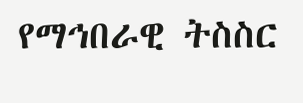የማኅበራዊ ትስስር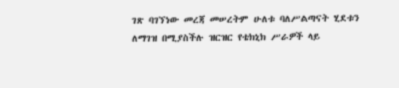ገጽ ባገኘነው መረጃ መሠረትም ሁለቱ ባለሥልጣናት ሂደቱን ለማገዝ በሚያስችሉ ዝርዝር የቴክኒክ ሥራዎች ላይ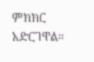ምክክር አድርገዋል።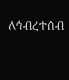ለኅብረተሰብ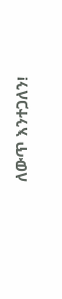ለውጥ እንተጋለን!